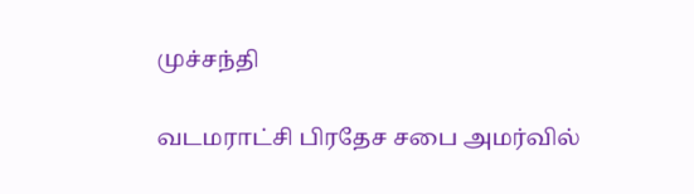முச்சந்தி

வடமராட்சி பிரதேச சபை அமர்வில்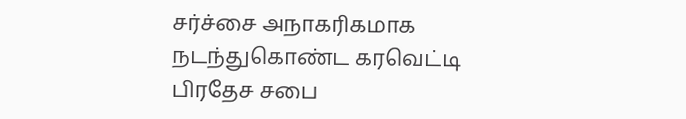சர்ச்சை அநாகரிகமாக நடந்துகொண்ட கரவெட்டி பிரதேச சபை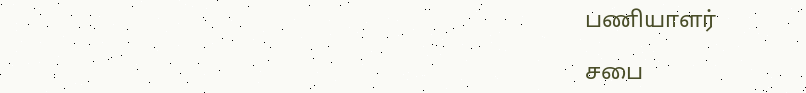பணியாளர்

சபை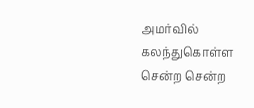அமர்வில் கலந்துகொள்ள சென்ற சென்ற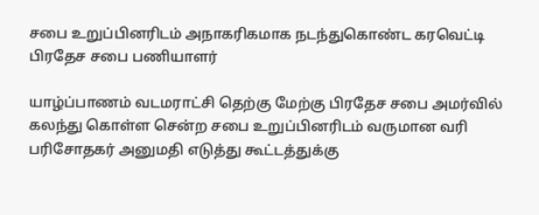சபை உறுப்பினரிடம் அநாகரிகமாக நடந்துகொண்ட கரவெட்டி பிரதேச சபை பணியாளர்

யாழ்ப்பாணம் வடமராட்சி தெற்கு மேற்கு பிரதேச சபை அமர்வில் கலந்து கொள்ள சென்ற சபை உறுப்பினரிடம் வருமான வரி பரிசோதகர் அனுமதி எடுத்து கூட்டத்துக்கு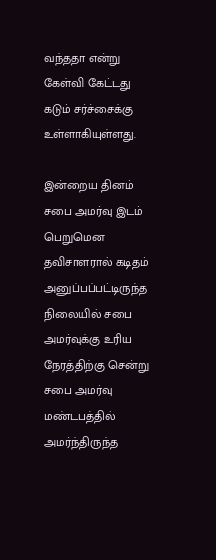வந்ததா என்று கேள்வி கேட்டது கடும் சர்ச்சைக்கு உள்ளாகியுள்ளது.

இன்றைய தினம் சபை அமர்வு இடம் பெறுமென தவிசாளரால் கடிதம் அனுப்பப்பட்டிருந்த நிலையில் சபை அமர்வுக்கு உரிய நேரத்திற்கு சென்று சபை அமர்வு மண்டபத்தில் அமர்ந்திருந்த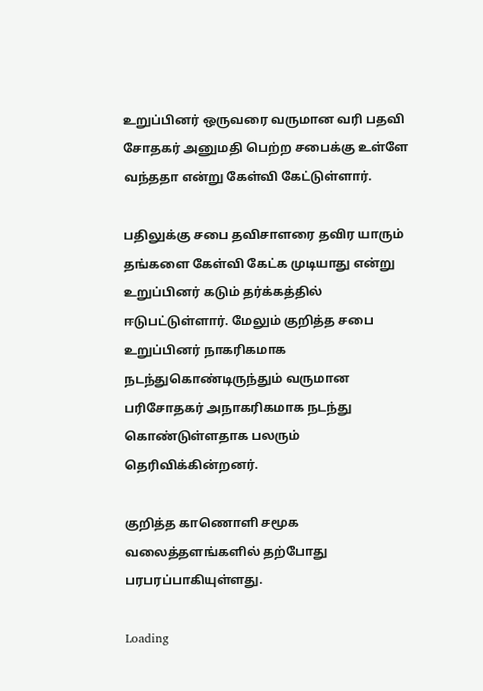உறுப்பினர் ஒருவரை வருமான வரி பதவி சோதகர் அனுமதி பெற்ற சபைக்கு உள்ளே வந்ததா என்று கேள்வி கேட்டுள்ளார்.

பதிலுக்கு சபை தவிசாளரை தவிர யாரும் தங்களை கேள்வி கேட்க முடியாது என்று உறுப்பினர் கடும் தர்க்கத்தில் ஈடுபட்டுள்ளார். மேலும் குறித்த சபை உறுப்பினர் நாகரிகமாக நடந்துகொண்டிருந்தும் வருமான பரிசோதகர் அநாகரிகமாக நடந்து கொண்டுள்ளதாக பலரும் தெரிவிக்கின்றனர்.

குறித்த காணொளி சமூக வலைத்தளங்களில் தற்போது பரபரப்பாகியுள்ளது.

Loading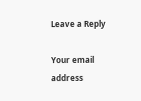Leave a Reply

Your email address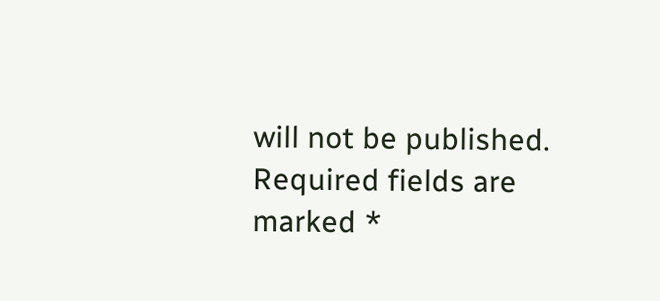will not be published. Required fields are marked *